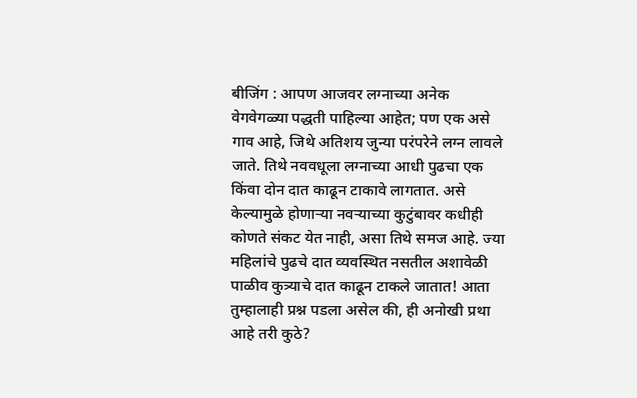बीजिंग : आपण आजवर लग्नाच्या अनेक वेगवेगळ्या पद्धती पाहिल्या आहेत; पण एक असे गाव आहे, जिथे अतिशय जुन्या परंपरेने लग्न लावले जाते. तिथे नववधूला लग्नाच्या आधी पुढचा एक किंवा दोन दात काढून टाकावे लागतात. असे केल्यामुळे होणाऱ्या नवऱ्याच्या कुटुंबावर कधीही कोणते संकट येत नाही, असा तिथे समज आहे. ज्या महिलांचे पुढचे दात व्यवस्थित नसतील अशावेळी पाळीव कुत्र्याचे दात काढून टाकले जातात! आता तुम्हालाही प्रश्न पडला असेल की, ही अनोखी प्रथा आहे तरी कुठे?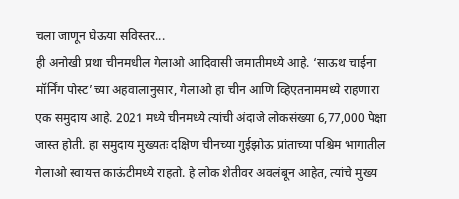चला जाणून घेऊया सविस्तर...
ही अनोखी प्रथा चीनमधील गेलाओ आदिवासी जमातीमध्ये आहे. ‘साऊथ चाईना मॉर्निंग पोस्ट’च्या अहवालानुसार, गेलाओ हा चीन आणि व्हिएतनाममध्ये राहणारा एक समुदाय आहे. 2021 मध्ये चीनमध्ये त्यांची अंदाजे लोकसंख्या 6,77,000 पेक्षा जास्त होती. हा समुदाय मुख्यतः दक्षिण चीनच्या गुईझोऊ प्रांताच्या पश्चिम भागातील गेलाओ स्वायत्त काऊंटीमध्ये राहतो. हे लोक शेतीवर अवलंबून आहेत, त्यांचे मुख्य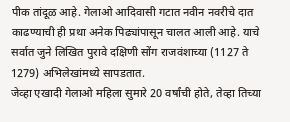पीक तांदूळ आहे. गेलाओ आदिवासी गटात नवीन नवरीचे दात काढण्याची ही प्रथा अनेक पिढ्यांपासून चालत आली आहे. याचे सर्वात जुने लिखित पुरावे दक्षिणी सोंग राजवंशाच्या (1127 ते 1279) अभिलेखांमध्ये सापडतात.
जेव्हा एखादी गेलाओ महिला सुमारे 20 वर्षांची होते, तेव्हा तिच्या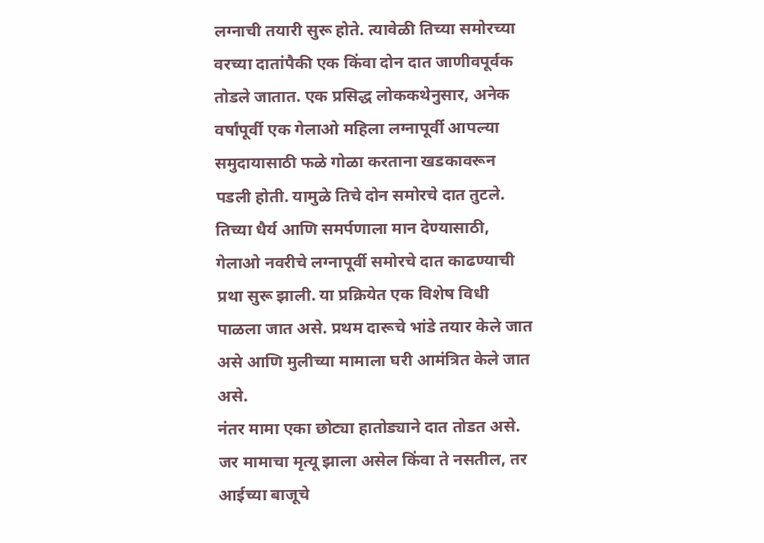लग्नाची तयारी सुरू होते. त्यावेळी तिच्या समोरच्या वरच्या दातांपैकी एक किंवा दोन दात जाणीवपूर्वक तोडले जातात. एक प्रसिद्ध लोककथेनुसार, अनेक वर्षांपूर्वी एक गेलाओ महिला लग्नापूर्वी आपल्या समुदायासाठी फळे गोळा करताना खडकावरून पडली होती. यामुळे तिचे दोन समोरचे दात तुटले. तिच्या धैर्य आणि समर्पणाला मान देण्यासाठी, गेलाओ नवरीचे लग्नापूर्वी समोरचे दात काढण्याची प्रथा सुरू झाली. या प्रक्रियेत एक विशेष विधी पाळला जात असे. प्रथम दारूचे भांडे तयार केले जात असे आणि मुलीच्या मामाला घरी आमंत्रित केले जात असे.
नंतर मामा एका छोट्या हातोड्याने दात तोडत असे. जर मामाचा मृत्यू झाला असेल किंवा ते नसतील, तर आईच्या बाजूचे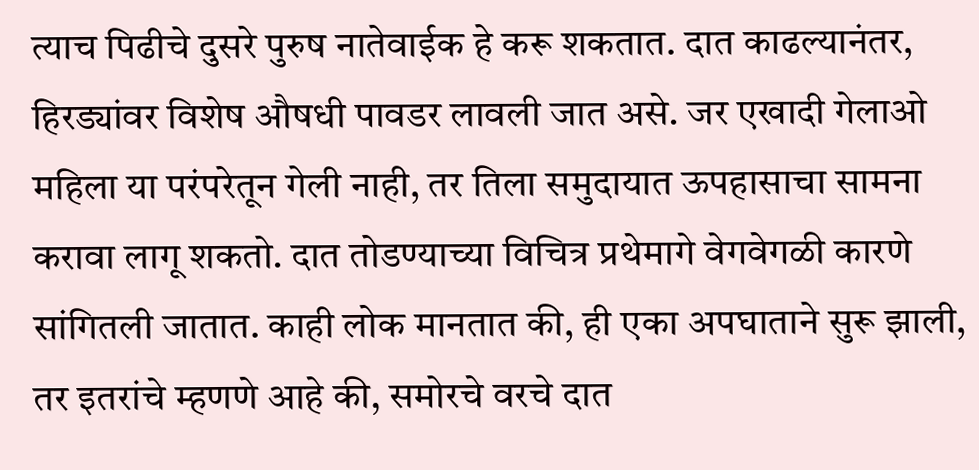त्याच पिढीचे दुसरे पुरुष नातेवाईक हे करू शकतात. दात काढल्यानंतर, हिरड्यांवर विशेष औषधी पावडर लावली जात असे. जर एखादी गेलाओ महिला या परंपरेतून गेली नाही, तर तिला समुदायात ऊपहासाचा सामना करावा लागू शकतो. दात तोडण्याच्या विचित्र प्रथेमागे वेगवेगळी कारणे सांगितली जातात. काही लोक मानतात की, ही एका अपघाताने सुरू झाली, तर इतरांचे म्हणणे आहे की, समोरचे वरचे दात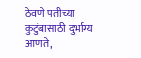ठेवणे पतीच्या कुटुंबासाठी दुर्भाग्य आणते,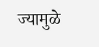ज्यामुळे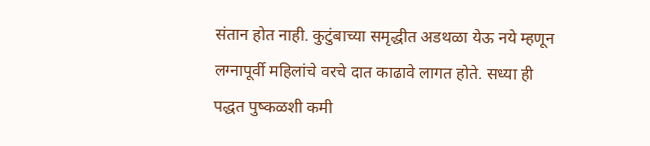संतान होत नाही. कुटुंबाच्या समृद्धीत अडथळा येऊ नये म्हणून लग्नापूर्वी महिलांचे वरचे दात काढावे लागत होते. सध्या ही पद्धत पुष्कळशी कमी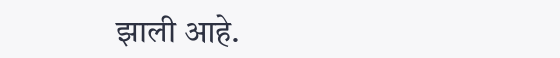झाली आहे.